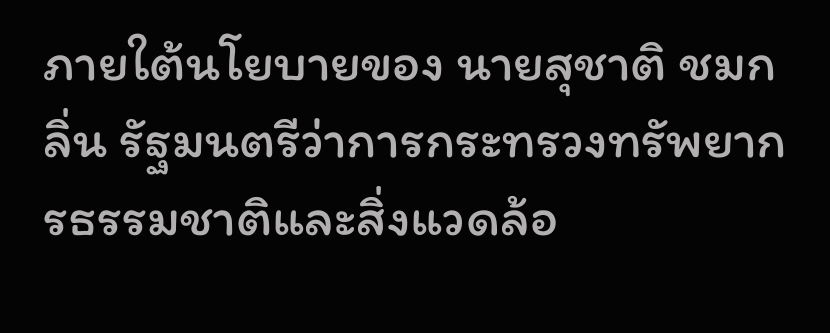ภายใต้นโยบายของ นายสุชาติ ชมกลิ่น รัฐมนตรีว่าการกระทรวงทรัพยากรธรรมชาติและสิ่งแวดล้อ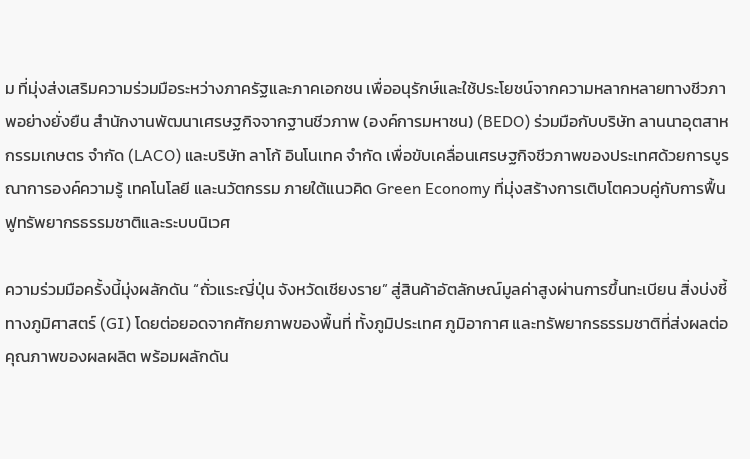ม ที่มุ่งส่งเสริมความร่วมมือระหว่างภาครัฐและภาคเอกชน เพื่ออนุรักษ์และใช้ประโยชน์จากความหลากหลายทางชีวภาพอย่างยั่งยืน สำนักงานพัฒนาเศรษฐกิจจากฐานชีวภาพ (องค์การมหาชน) (BEDO) ร่วมมือกับบริษัท ลานนาอุตสาหกรรมเกษตร จำกัด (LACO) และบริษัท ลาโก้ อินโนเทค จำกัด เพื่อขับเคลื่อนเศรษฐกิจชีวภาพของประเทศด้วยการบูรณาการองค์ความรู้ เทคโนโลยี และนวัตกรรม ภายใต้แนวคิด Green Economy ที่มุ่งสร้างการเติบโตควบคู่กับการฟื้นฟูทรัพยากรธรรมชาติและระบบนิเวศ

ความร่วมมือครั้งนี้มุ่งผลักดัน “ถั่วแระญี่ปุ่น จังหวัดเชียงราย” สู่สินค้าอัตลักษณ์มูลค่าสูงผ่านการขึ้นทะเบียน สิ่งบ่งชี้ทางภูมิศาสตร์ (GI) โดยต่อยอดจากศักยภาพของพื้นที่ ทั้งภูมิประเทศ ภูมิอากาศ และทรัพยากรธรรมชาติที่ส่งผลต่อคุณภาพของผลผลิต พร้อมผลักดัน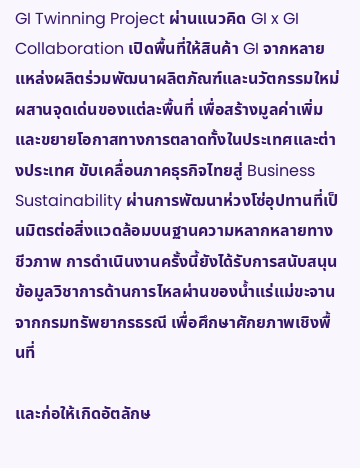GI Twinning Project ผ่านแนวคิด GI x GI Collaboration เปิดพื้นที่ให้สินค้า GI จากหลายแหล่งผลิตร่วมพัฒนาผลิตภัณฑ์และนวัตกรรมใหม่ ผสานจุดเด่นของแต่ละพื้นที่ เพื่อสร้างมูลค่าเพิ่มและขยายโอกาสทางการตลาดทั้งในประเทศและต่างประเทศ ขับเคลื่อนภาคธุรกิจไทยสู่ Business Sustainability ผ่านการพัฒนาห่วงโซ่อุปทานที่เป็นมิตรต่อสิ่งแวดล้อมบนฐานความหลากหลายทางชีวภาพ การดำเนินงานครั้งนี้ยังได้รับการสนับสนุนข้อมูลวิชาการด้านการไหลผ่านของน้ำแร่แม่ขะจานจากกรมทรัพยากรธรณี เพื่อศึกษาศักยภาพเชิงพื้นที่

และก่อให้เกิดอัตลักษ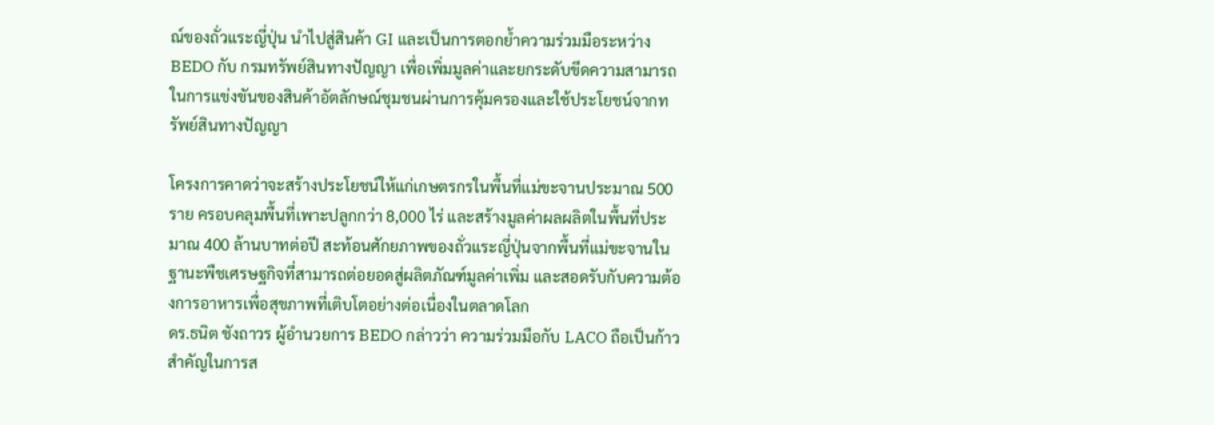ณ์ของถั่วแระญี่ปุ่น นำไปสู่สินค้า GI และเป็นการตอกย้ำความร่วมมือระหว่าง BEDO กับ กรมทรัพย์สินทางปัญญา เพื่อเพิ่มมูลค่าและยกระดับขีดความสามารถในการแข่งขันของสินค้าอัตลักษณ์ชุมชนผ่านการคุ้มครองและใช้ประโยชน์จากทรัพย์สินทางปัญญา

โครงการคาดว่าจะสร้างประโยชน์ให้แก่เกษตรกรในพื้นที่แม่ขะจานประมาณ 500 ราย ครอบคลุมพื้นที่เพาะปลูกกว่า 8,000 ไร่ และสร้างมูลค่าผลผลิตในพื้นที่ประมาณ 400 ล้านบาทต่อปี สะท้อนศักยภาพของถั่วแระญี่ปุ่นจากพื้นที่แม่ขะจานในฐานะพืชเศรษฐกิจที่สามารถต่อยอดสู่ผลิตภัณฑ์มูลค่าเพิ่ม และสอดรับกับความต้องการอาหารเพื่อสุขภาพที่เติบโตอย่างต่อเนื่องในตลาดโลก
ดร.ธนิต ชังถาวร ผู้อำนวยการ BEDO กล่าวว่า ความร่วมมือกับ LACO ถือเป็นก้าวสำคัญในการส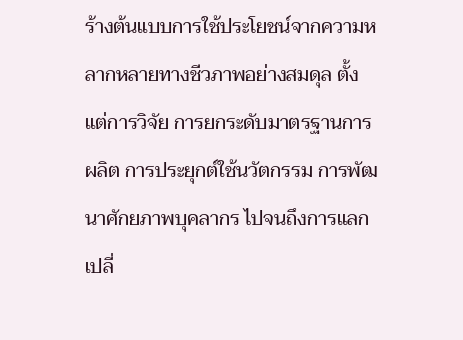ร้างต้นแบบการใช้ประโยชน์จากความหลากหลายทางชีวภาพอย่างสมดุล ตั้งแต่การวิจัย การยกระดับมาตรฐานการผลิต การประยุกต์ใช้นวัตกรรม การพัฒนาศักยภาพบุคลากร ไปจนถึงการแลกเปลี่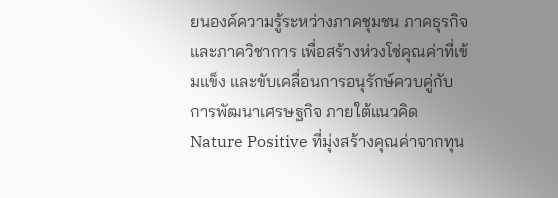ยนองค์ความรู้ระหว่างภาคชุมชน ภาคธุรกิจ และภาควิชาการ เพื่อสร้างห่วงโซ่คุณค่าที่เข้มแข็ง และขับเคลื่อนการอนุรักษ์ควบคู่กับการพัฒนาเศรษฐกิจ ภายใต้แนวคิด Nature Positive ที่มุ่งสร้างคุณค่าจากทุน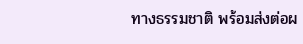ทางธรรมชาติ พร้อมส่งต่อผ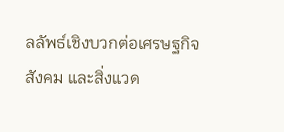ลลัพธ์เชิงบวกต่อเศรษฐกิจ สังคม และสิ่งแวด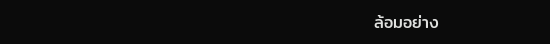ล้อมอย่าง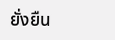ยั่งยืน